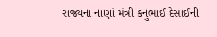રાજ્યના નાણાં મંત્રી કનુભાઈ દેસાઈની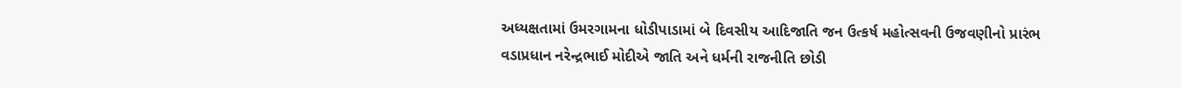અધ્યક્ષતામાં ઉમરગામના ધોડીપાડામાં બે દિવસીય આદિજાતિ જન ઉત્કર્ષ મહોત્સવની ઉજવણીનો પ્રારંભ
વડાપ્રધાન નરેન્દ્રભાઈ મોદીએ જાતિ અને ધર્મની રાજનીતિ છોડી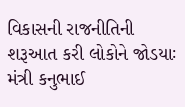વિકાસની રાજનીતિની શરૂઆત કરી લોકોને જોડયાઃ મંત્રી કનુભાઈ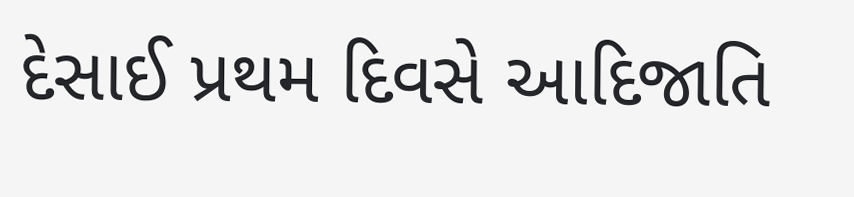દેસાઈ પ્રથમ દિવસે આદિજાતિ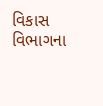વિકાસ વિભાગના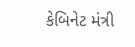કેબિનેટ મંત્રી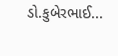ડો.કુબેરભાઈ...